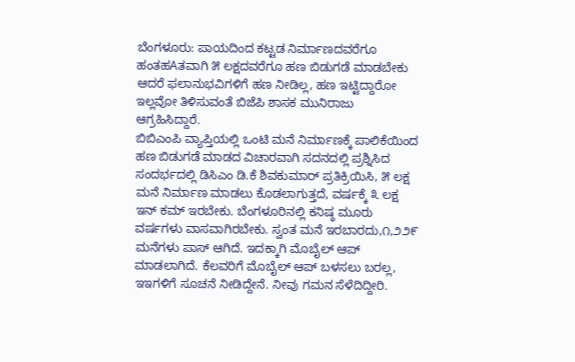ಬೆಂಗಳೂರು: ಪಾಯದಿಂದ ಕಟ್ಟಡ ನಿರ್ಮಾಣದವರೆಗೂ ಹಂತಹAತವಾಗಿ ೫ ಲಕ್ಷದವರೆಗೂ ಹಣ ಬಿಡುಗಡೆ ಮಾಡಬೇಕು ಆದರೆ ಫಲಾನುಭವಿಗಳಿಗೆ ಹಣ ನೀಡಿಲ್ಲ, ಹಣ ಇಟ್ಟಿದ್ದಾರೋ ಇಲ್ಲವೋ ತಿಳಿಸುವಂತೆ ಬಿಜೆಪಿ ಶಾಸಕ ಮುನಿರಾಜು ಆಗ್ರಹಿಸಿದ್ದಾರೆ.
ಬಿಬಿಎಂಪಿ ವ್ಯಾಪ್ತಿಯಲ್ಲಿ ಒಂಟಿ ಮನೆ ನಿರ್ಮಾಣಕ್ಕೆ ಪಾಲಿಕೆಯಿಂದ ಹಣ ಬಿಡುಗಡೆ ಮಾಡದ ವಿಚಾರವಾಗಿ ಸದನದಲ್ಲಿ ಪ್ರಶ್ನಿಸಿದ ಸಂದರ್ಭದಲ್ಲಿ ಡಿಸಿಎಂ ಡಿ.ಕೆ ಶಿವಕುಮಾರ್ ಪ್ರತಿಕ್ರಿಯಿಸಿ, ೫ ಲಕ್ಷ ಮನೆ ನಿರ್ಮಾಣ ಮಾಡಲು ಕೊಡಲಾಗುತ್ತದೆ, ವರ್ಷಕ್ಕೆ ೩ ಲಕ್ಷ ಇನ್ ಕಮ್ ಇರಬೇಕು. ಬೆಂಗಳೂರಿನಲ್ಲಿ ಕನಿಷ್ಠ ಮೂರು ವರ್ಷಗಳು ವಾಸವಾಗಿರಬೇಕು. ಸ್ವಂತ ಮನೆ ಇರಬಾರದು,೧,೨೨೯ ಮನೆಗಳು ಪಾಸ್ ಆಗಿದೆ. ಇದಕ್ಕಾಗಿ ಮೊಬೈಲ್ ಆಪ್ ಮಾಡಲಾಗಿದೆ. ಕೆಲವರಿಗೆ ಮೊಬೈಲ್ ಆಪ್ ಬಳಸಲು ಬರಲ್ಲ, ಇಇಗಳಿಗೆ ಸೂಚನೆ ನೀಡಿದ್ದೇನೆ. ನೀವು ಗಮನ ಸೆಳೆದಿದ್ದೀರಿ.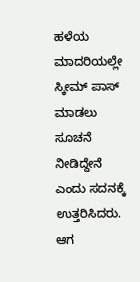ಹಳೆಯ ಮಾದರಿಯಲ್ಲೇ ಸ್ಕೀಮ್ ಪಾಸ್ ಮಾಡಲು ಸೂಚನೆ ನೀಡಿದ್ದೇನೆ ಎಂದು ಸದನಕ್ಕೆ ಉತ್ತರಿಸಿದರು.
ಆಗ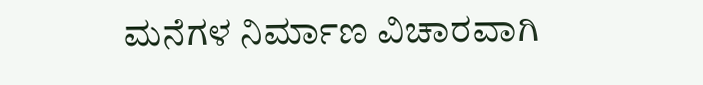ಮನೆಗಳ ನಿರ್ಮಾಣ ವಿಚಾರವಾಗಿ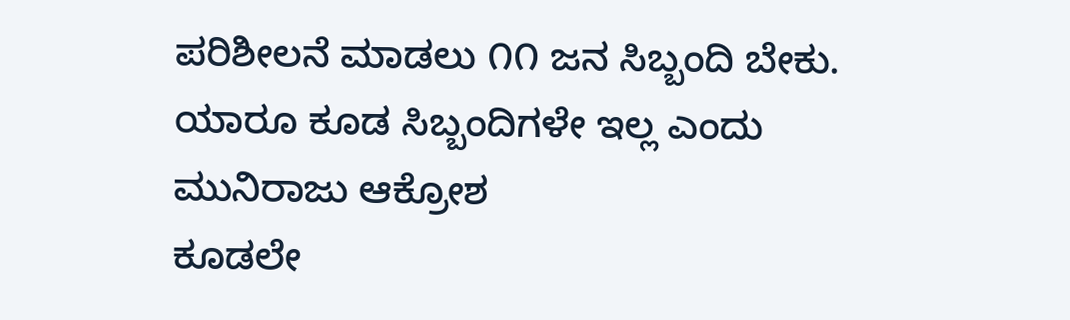ಪರಿಶೀಲನೆ ಮಾಡಲು ೧೧ ಜನ ಸಿಬ್ಬಂದಿ ಬೇಕು. ಯಾರೂ ಕೂಡ ಸಿಬ್ಬಂದಿಗಳೇ ಇಲ್ಲ ಎಂದು ಮುನಿರಾಜು ಆಕ್ರೋಶ
ಕೂಡಲೇ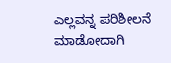ಎಲ್ಲವನ್ನ ಪರಿಶೀಲನೆ ಮಾಡೋದಾಗಿ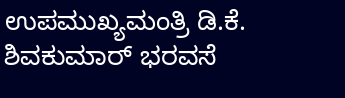ಉಪಮುಖ್ಯಮಂತ್ರಿ ಡಿ.ಕೆ. ಶಿವಕುಮಾರ್ ಭರವಸೆ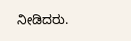ನೀಡಿದರು.